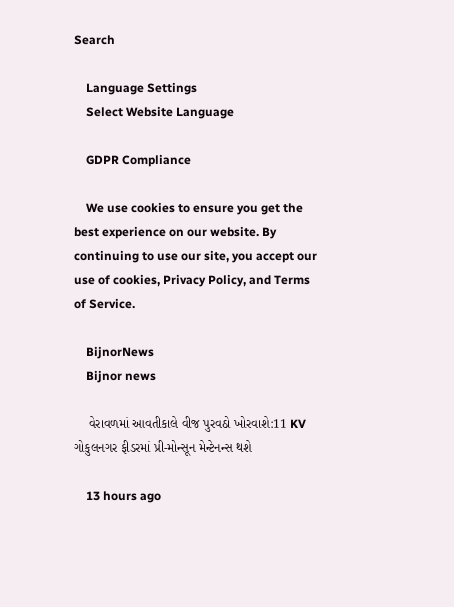Search

    Language Settings
    Select Website Language

    GDPR Compliance

    We use cookies to ensure you get the best experience on our website. By continuing to use our site, you accept our use of cookies, Privacy Policy, and Terms of Service.

    BijnorNews
    Bijnor news

    વેરાવળમાં આવતીકાલે વીજ પુરવઠો ખોરવાશે:11 KV ગોકુલનગર ફીડરમાં પ્રી-મોન્સૂન મેન્ટેનન્સ થશે

    13 hours ago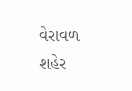વેરાવળ શહેર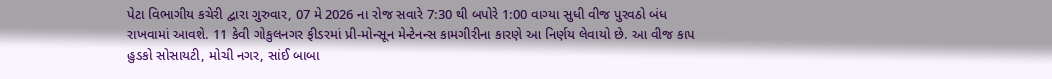પેટા વિભાગીય કચેરી દ્વારા ગુરુવાર, 07 મે 2026 ના રોજ સવારે 7:30 થી બપોરે 1:00 વાગ્યા સુધી વીજ પુરવઠો બંધ રાખવામાં આવશે. 11 કેવી ગોકુલનગર ફીડરમાં પ્રી-મોન્સૂન મેન્ટેનન્સ કામગીરીના કારણે આ નિર્ણય લેવાયો છે. આ વીજ કાપ હુડકો સોસાયટી, મોચી નગર, સાંઈ બાબા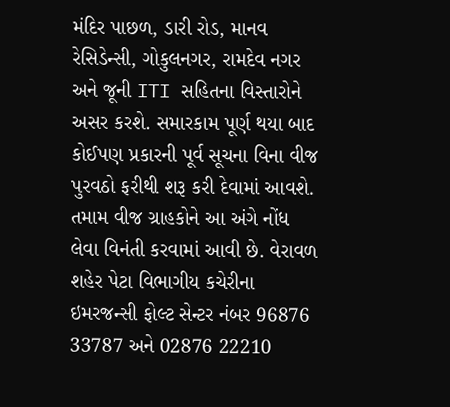મંદિર પાછળ, ડારી રોડ, માનવ રેસિડેન્સી, ગોકુલનગર, રામદેવ નગર અને જૂની ITI સહિતના વિસ્તારોને અસર કરશે. સમારકામ પૂર્ણ થયા બાદ કોઈપણ પ્રકારની પૂર્વ સૂચના વિના વીજ પુરવઠો ફરીથી શરૂ કરી દેવામાં આવશે. તમામ વીજ ગ્રાહકોને આ અંગે નોંધ લેવા વિનંતી કરવામાં આવી છે. વેરાવળ શહેર પેટા વિભાગીય કચેરીના ઇમરજન્સી ફોલ્ટ સેન્ટર નંબર 96876 33787 અને 02876 22210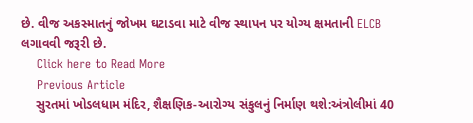છે. વીજ અકસ્માતનું જોખમ ઘટાડવા માટે વીજ સ્થાપન પર યોગ્ય ક્ષમતાની ELCB લગાવવી જરૂરી છે.
    Click here to Read More
    Previous Article
    સુરતમાં ખોડલધામ મંદિર, શૈક્ષણિક-આરોગ્ય સંકુલનું નિર્માણ થશે:અંત્રોલીમાં 40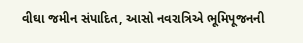વીઘા જમીન સંપાદિત, આસો નવરાત્રિએ ભૂમિપૂજનની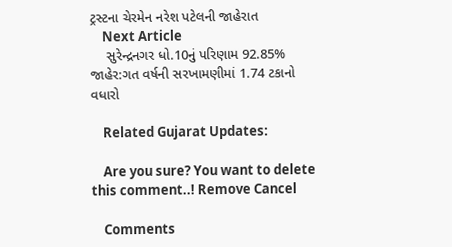ટ્રસ્ટના ચેરમેન નરેશ પટેલની જાહેરાત
    Next Article
    સુરેન્દ્રનગર ધો.10નું પરિણામ 92.85% જાહેર:ગત વર્ષની સરખામણીમાં 1.74 ટકાનો વધારો

    Related Gujarat Updates:

    Are you sure? You want to delete this comment..! Remove Cancel

    Comments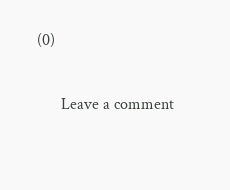(0)

      Leave a comment